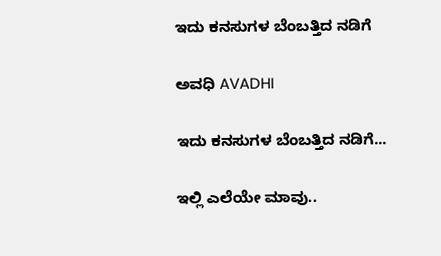ಇದು ಕನಸುಗಳ ಬೆಂಬತ್ತಿದ ನಡಿಗೆ‍

ಅವಧಿ AVADHI

ಇದು ಕನಸುಗಳ ಬೆಂಬತ್ತಿದ ನಡಿಗೆ...

ಇಲ್ಲಿ ಎಲೆಯೇ ಮಾವು..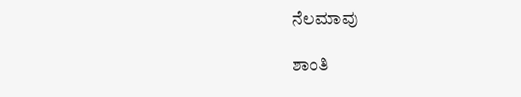ನೆಲಮಾವು

ಶಾಂತಿ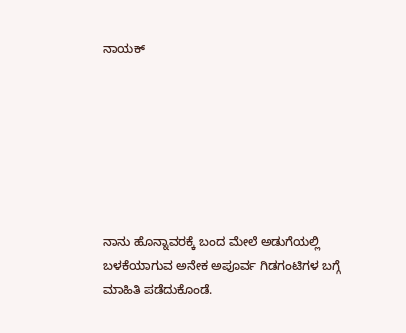ನಾಯಕ್







ನಾನು ಹೊನ್ನಾವರಕ್ಕೆ ಬಂದ ಮೇಲೆ ಅಡುಗೆಯಲ್ಲಿ ಬಳಕೆಯಾಗುವ ಅನೇಕ ಅಪೂರ್ವ ಗಿಡಗಂಟಿಗಳ ಬಗ್ಗೆ ಮಾಹಿತಿ ಪಡೆದುಕೊಂಡೆ.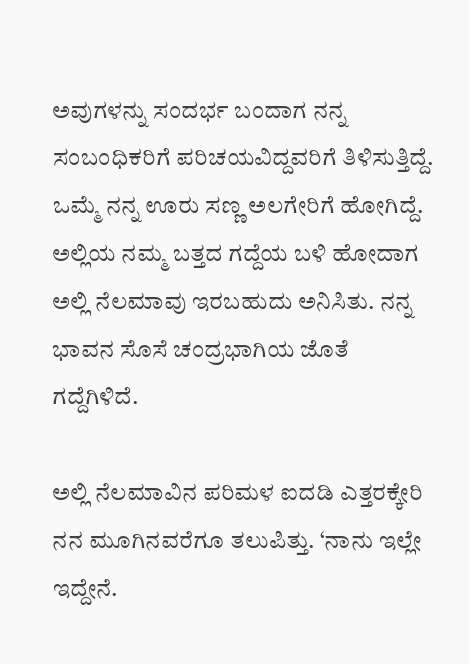ಅವುಗಳನ್ನು ಸಂದರ್ಭ ಬಂದಾಗ ನನ್ನ ಸಂಬಂಧಿಕರಿಗೆ ಪರಿಚಯವಿದ್ದವರಿಗೆ ತಿಳಿಸುತ್ತಿದ್ದೆ. ಒಮ್ಮೆ ನನ್ನ ಊರು ಸಣ್ಣ ಅಲಗೇರಿಗೆ ಹೋಗಿದ್ದೆ. ಅಲ್ಲಿಯ ನಮ್ಮ ಬತ್ತದ ಗದ್ದೆಯ ಬಳಿ ಹೋದಾಗ ಅಲ್ಲಿ ನೆಲಮಾವು ಇರಬಹುದು ಅನಿಸಿತು. ನನ್ನ ಭಾವನ ಸೊಸೆ ಚಂದ್ರಭಾಗಿಯ ಜೊತೆ ಗದ್ದೆಗಿಳಿದೆ.

ಅಲ್ಲಿ ನೆಲಮಾವಿನ ಪರಿಮಳ ಐದಡಿ ಎತ್ತರಕ್ಕೇರಿ ನನ ಮೂಗಿನವರೆಗೂ ತಲುಪಿತ್ತು. ‘ನಾನು ಇಲ್ಲೇ ಇದ್ದೇನೆ.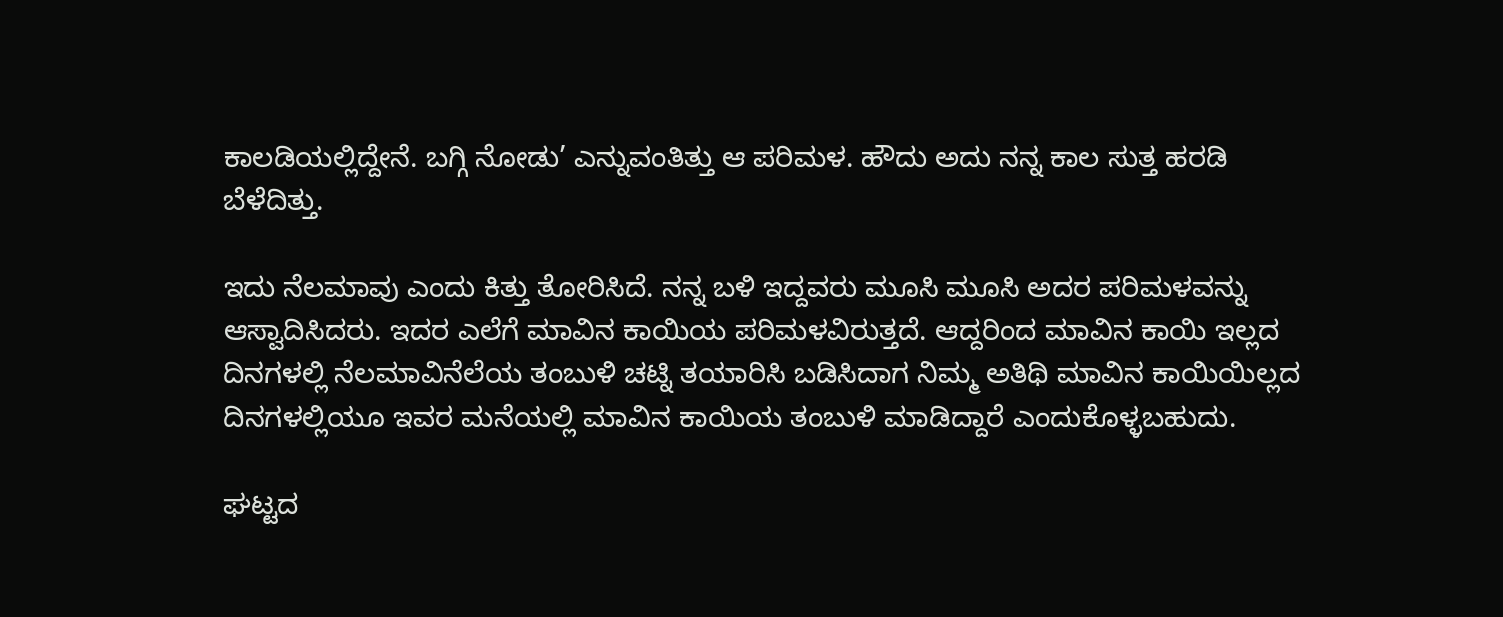ಕಾಲಡಿಯಲ್ಲಿದ್ದೇನೆ. ಬಗ್ಗಿ ನೋಡು’ ಎನ್ನುವಂತಿತ್ತು ಆ ಪರಿಮಳ. ಹೌದು ಅದು ನನ್ನ ಕಾಲ ಸುತ್ತ ಹರಡಿ ಬೆಳೆದಿತ್ತು.

ಇದು ನೆಲಮಾವು ಎಂದು ಕಿತ್ತು ತೋರಿಸಿದೆ. ನನ್ನ ಬಳಿ ಇದ್ದವರು ಮೂಸಿ ಮೂಸಿ ಅದರ ಪರಿಮಳವನ್ನು ಆಸ್ವಾದಿಸಿದರು. ಇದರ ಎಲೆಗೆ ಮಾವಿನ ಕಾಯಿಯ ಪರಿಮಳವಿರುತ್ತದೆ. ಆದ್ದರಿಂದ ಮಾವಿನ ಕಾಯಿ ಇಲ್ಲದ ದಿನಗಳಲ್ಲಿ ನೆಲಮಾವಿನೆಲೆಯ ತಂಬುಳಿ ಚಟ್ನಿ ತಯಾರಿಸಿ ಬಡಿಸಿದಾಗ ನಿಮ್ಮ ಅತಿಥಿ ಮಾವಿನ ಕಾಯಿಯಿಲ್ಲದ ದಿನಗಳಲ್ಲಿಯೂ ಇವರ ಮನೆಯಲ್ಲಿ ಮಾವಿನ ಕಾಯಿಯ ತಂಬುಳಿ ಮಾಡಿದ್ದಾರೆ ಎಂದುಕೊಳ್ಳಬಹುದು.

ಘಟ್ಟದ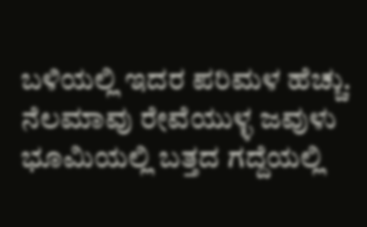ಬಳಿಯಲ್ಲಿ ಇದರ ಪರಿಮಳ ಹೆಚ್ಚು. ನೆಲಮಾವು ರೇವೆಯುಳ್ಳ ಜವುಳು ಭೂಮಿಯಲ್ಲಿ ಬತ್ತದ ಗದ್ದೆಯಲ್ಲಿ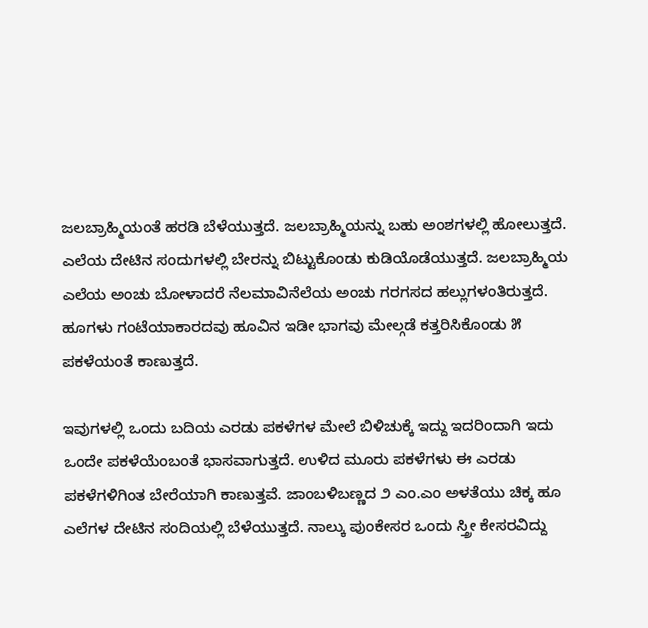ಜಲಬ್ರಾಹ್ಮಿಯಂತೆ ಹರಡಿ ಬೆಳೆಯುತ್ತದೆ. ಜಲಬ್ರಾಹ್ಮಿಯನ್ನು ಬಹು ಅಂಶಗಳಲ್ಲಿ ಹೋಲುತ್ತದೆ. ಎಲೆಯ ದೇಟಿನ ಸಂದುಗಳಲ್ಲಿ ಬೇರನ್ನು ಬಿಟ್ಟುಕೊಂಡು ಕುಡಿಯೊಡೆಯುತ್ತದೆ. ಜಲಬ್ರಾಹ್ಮಿಯ ಎಲೆಯ ಅಂಚು ಬೋಳಾದರೆ ನೆಲಮಾವಿನೆಲೆಯ ಅಂಚು ಗರಗಸದ ಹಲ್ಲುಗಳಂತಿರುತ್ತದೆ. ಹೂಗಳು ಗಂಟೆಯಾಕಾರದವು ಹೂವಿನ ಇಡೀ ಭಾಗವು ಮೇಲ್ಗಡೆ ಕತ್ತರಿಸಿಕೊಂಡು ೫ ಪಕಳೆಯಂತೆ ಕಾಣುತ್ತದೆ.

ಇವುಗಳಲ್ಲಿ ಒಂದು ಬದಿಯ ಎರಡು ಪಕಳೆಗಳ ಮೇಲೆ ಬಿಳಿಚುಕ್ಕೆ ಇದ್ದು ಇದರಿಂದಾಗಿ ಇದು ಒಂದೇ ಪಕಳೆಯೆಂಬಂತೆ ಭಾಸವಾಗುತ್ತದೆ. ಉಳಿದ ಮೂರು ಪಕಳೆಗಳು ಈ ಎರಡು ಪಕಳೆಗಳಿಗಿಂತ ಬೇರೆಯಾಗಿ ಕಾಣುತ್ತವೆ. ಜಾಂಬಳಿಬಣ್ಣದ ೨ ಎಂ.ಎಂ ಅಳತೆಯು ಚಿಕ್ಕ ಹೂ ಎಲೆಗಳ ದೇಟಿನ ಸಂದಿಯಲ್ಲಿ ಬೆಳೆಯುತ್ತದೆ. ನಾಲ್ಕು ಪುಂಕೇಸರ ಒಂದು ಸ್ತ್ರೀ ಕೇಸರವಿದ್ದು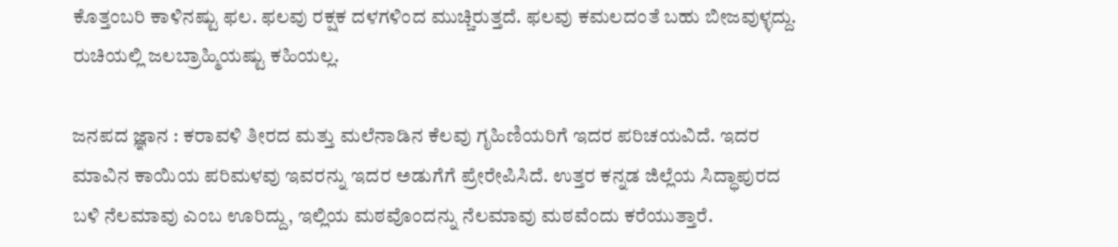ಕೊತ್ತಂಬರಿ ಕಾಳಿನಷ್ಟು ಫಲ. ಫಲವು ರಕ್ಷಕ ದಳಗಳಿಂದ ಮುಚ್ಚಿರುತ್ತದೆ. ಫಲವು ಕಮಲದಂತೆ ಬಹು ಬೀಜವುಳ್ಳದ್ದು. ರುಚಿಯಲ್ಲಿ ಜಲಬ್ರಾಹ್ಮಿಯಷ್ಟು ಕಹಿಯಲ್ಲ.

ಜನಪದ ಜ್ಞಾನ : ಕರಾವಳಿ ತೀರದ ಮತ್ತು ಮಲೆನಾಡಿನ ಕೆಲವು ಗೃಹಿಣಿಯರಿಗೆ ಇದರ ಪರಿಚಯವಿದೆ. ಇದರ ಮಾವಿನ ಕಾಯಿಯ ಪರಿಮಳವು ಇವರನ್ನು ಇದರ ಅಡುಗೆಗೆ ಪ್ರೇರೇಪಿಸಿದೆ. ಉತ್ತರ ಕನ್ನಡ ಜಿಲ್ಲೆಯ ಸಿದ್ಧಾಪುರದ ಬಳಿ ನೆಲಮಾವು ಎಂಬ ಊರಿದ್ದು, ಇಲ್ಲಿಯ ಮಠವೊಂದನ್ನು ನೆಲಮಾವು ಮಠವೆಂದು ಕರೆಯುತ್ತಾರೆ.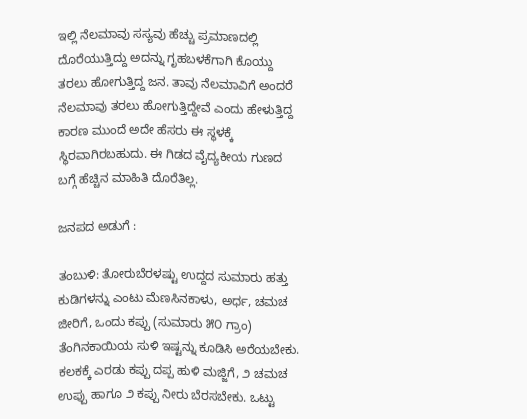ಇಲ್ಲಿ ನೆಲಮಾವು ಸಸ್ಯವು ಹೆಚ್ಚು ಪ್ರಮಾಣದಲ್ಲಿ ದೊರೆಯುತ್ತಿದ್ದು ಅದನ್ನು ಗೃಹಬಳಕೆಗಾಗಿ ಕೊಯ್ದು ತರಲು ಹೋಗುತ್ತಿದ್ದ ಜನ. ತಾವು ನೆಲಮಾವಿಗೆ ಅಂದರೆ ನೆಲಮಾವು ತರಲು ಹೋಗುತ್ತಿದ್ದೇವೆ ಎಂದು ಹೇಳುತ್ತಿದ್ದ ಕಾರಣ ಮುಂದೆ ಅದೇ ಹೆಸರು ಈ ಸ್ಥಳಕ್ಕೆ ಸ್ಥಿರವಾಗಿರಬಹುದು. ಈ ಗಿಡದ ವೈದ್ಯಕೀಯ ಗುಣದ ಬಗ್ಗೆ ಹೆಚ್ಚಿನ ಮಾಹಿತಿ ದೊರೆತಿಲ್ಲ.

ಜನಪದ ಅಡುಗೆ :

ತಂಬುಳಿ: ತೋರುಬೆರಳಷ್ಟು ಉದ್ದದ ಸುಮಾರು ಹತ್ತು ಕುಡಿಗಳನ್ನು ಎಂಟು ಮೆಣಸಿನಕಾಳು, ಅರ್ಧ, ಚಮಚ ಜೀರಿಗೆ, ಒಂದು ಕಪ್ಪು (ಸುಮಾರು ೫೦ ಗ್ರಾಂ) ತೆಂಗಿನಕಾಯಿಯ ಸುಳಿ ಇಷ್ಟನ್ನು ಕೂಡಿಸಿ ಅರೆಯಬೇಕು. ಕಲಕಕ್ಕೆ ಎರಡು ಕಪ್ಪು ದಪ್ಪ ಹುಳಿ ಮಜ್ಜಿಗೆ, ೨ ಚಮಚ ಉಪ್ಪು ಹಾಗೂ ೨ ಕಪ್ಪು ನೀರು ಬೆರಸಬೇಕು. ಒಟ್ಟು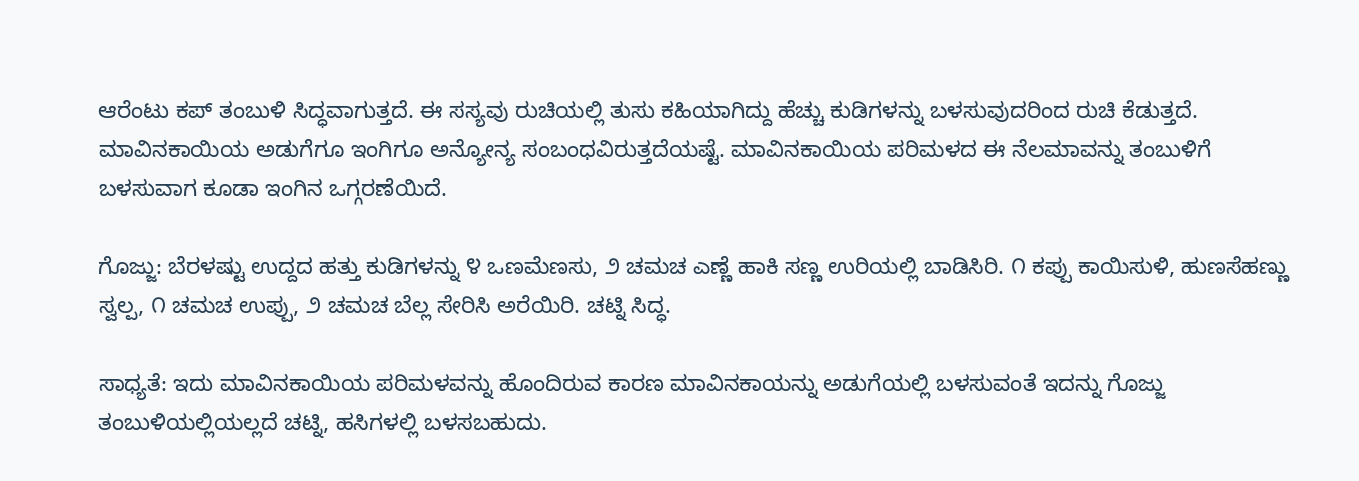ಆರೆಂಟು ಕಪ್ ತಂಬುಳಿ ಸಿದ್ಧವಾಗುತ್ತದೆ. ಈ ಸಸ್ಯವು ರುಚಿಯಲ್ಲಿ ತುಸು ಕಹಿಯಾಗಿದ್ದು ಹೆಚ್ಚು ಕುಡಿಗಳನ್ನು ಬಳಸುವುದರಿಂದ ರುಚಿ ಕೆಡುತ್ತದೆ.
ಮಾವಿನಕಾಯಿಯ ಅಡುಗೆಗೂ ಇಂಗಿಗೂ ಅನ್ಯೋನ್ಯ ಸಂಬಂಧವಿರುತ್ತದೆಯಷ್ಟೆ. ಮಾವಿನಕಾಯಿಯ ಪರಿಮಳದ ಈ ನೆಲಮಾವನ್ನು ತಂಬುಳಿಗೆ ಬಳಸುವಾಗ ಕೂಡಾ ಇಂಗಿನ ಒಗ್ಗರಣೆಯಿದೆ.

ಗೊಜ್ಜು: ಬೆರಳಷ್ಟು ಉದ್ದದ ಹತ್ತು ಕುಡಿಗಳನ್ನು ೪ ಒಣಮೆಣಸು, ೨ ಚಮಚ ಎಣ್ಣೆ ಹಾಕಿ ಸಣ್ಣ ಉರಿಯಲ್ಲಿ ಬಾಡಿಸಿರಿ. ೧ ಕಪ್ಪು ಕಾಯಿಸುಳಿ, ಹುಣಸೆಹಣ್ಣು ಸ್ವಲ್ಪ, ೧ ಚಮಚ ಉಪ್ಪು, ೨ ಚಮಚ ಬೆಲ್ಲ ಸೇರಿಸಿ ಅರೆಯಿರಿ. ಚಟ್ನಿ ಸಿದ್ಧ.

ಸಾಧ್ಯತೆ: ಇದು ಮಾವಿನಕಾಯಿಯ ಪರಿಮಳವನ್ನು ಹೊಂದಿರುವ ಕಾರಣ ಮಾವಿನಕಾಯನ್ನು ಅಡುಗೆಯಲ್ಲಿ ಬಳಸುವಂತೆ ಇದನ್ನು ಗೊಜ್ಜು ತಂಬುಳಿಯಲ್ಲಿಯಲ್ಲದೆ ಚಟ್ನಿ, ಹಸಿಗಳಲ್ಲಿ ಬಳಸಬಹುದು.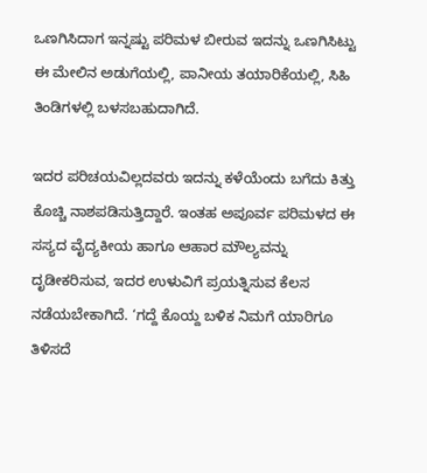ಒಣಗಿಸಿದಾಗ ಇನ್ನಷ್ಟು ಪರಿಮಳ ಬೀರುವ ಇದನ್ನು ಒಣಗಿಸಿಟ್ಟು ಈ ಮೇಲಿನ ಅಡುಗೆಯಲ್ಲಿ, ಪಾನೀಯ ತಯಾರಿಕೆಯಲ್ಲಿ, ಸಿಹಿ ತಿಂಡಿಗಳಲ್ಲಿ ಬಳಸಬಹುದಾಗಿದೆ.

ಇದರ ಪರಿಚಯವಿಲ್ಲದವರು ಇದನ್ನು ಕಳೆಯೆಂದು ಬಗೆದು ಕಿತ್ತು ಕೊಚ್ಚಿ ನಾಶಪಡಿಸುತ್ತಿದ್ದಾರೆ. ಇಂತಹ ಅಪೂರ್ವ ಪರಿಮಳದ ಈ ಸಸ್ಯದ ವೈದ್ಯಕೀಯ ಹಾಗೂ ಆಹಾರ ಮೌಲ್ಯವನ್ನು ದೃಡೀಕರಿಸುವ, ಇದರ ಉಳುವಿಗೆ ಪ್ರಯತ್ನಿಸುವ ಕೆಲಸ ನಡೆಯಬೇಕಾಗಿದೆ. ‘ಗದ್ದೆ ಕೊಯ್ದ ಬಳಿಕ ನಿಮಗೆ ಯಾರಿಗೂ ತಿಳಿಸದೆ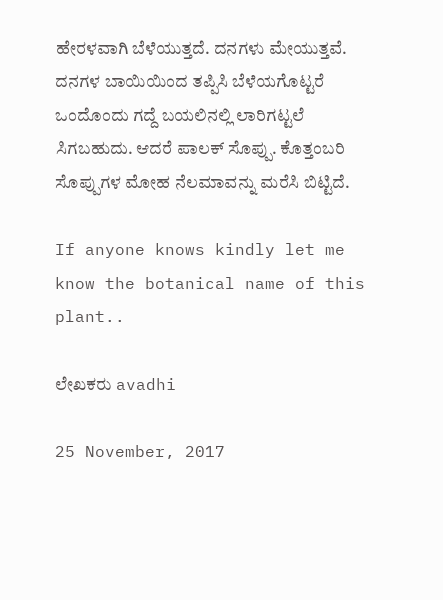ಹೇರಳವಾಗಿ ಬೆಳೆಯುತ್ತದೆ. ದನಗಳು ಮೇಯುತ್ತವೆ. ದನಗಳ ಬಾಯಿಯಿಂದ ತಪ್ಪಿಸಿ ಬೆಳೆಯಗೊಟ್ಟರೆ ಒಂದೊಂದು ಗದ್ದೆ ಬಯಲಿನಲ್ಲಿ ಲಾರಿಗಟ್ಟಲೆ ಸಿಗಬಹುದು. ಆದರೆ ಪಾಲಕ್ ಸೊಪ್ಪು. ಕೊತ್ತಂಬರಿ ಸೊಪ್ಪುಗಳ ಮೋಹ ನೆಲಮಾವನ್ನು ಮರೆಸಿ ಬಿಟ್ಟಿದೆ.

If anyone knows kindly let me know the botanical name of this plant..

ಲೇಖಕರು avadhi

25 November, 2017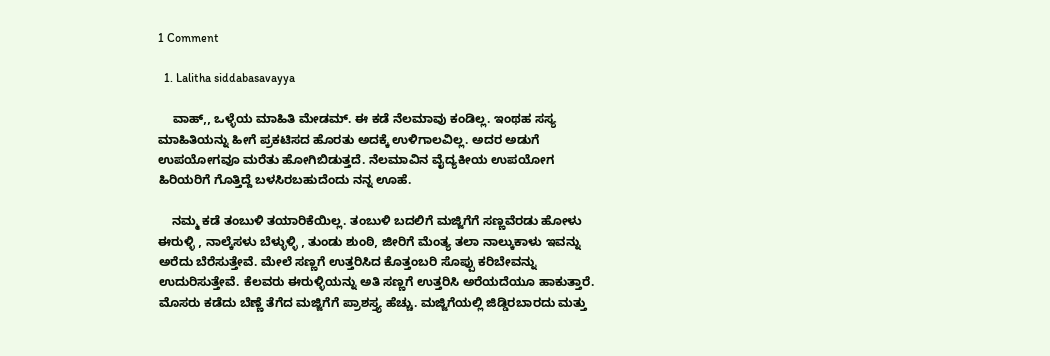1 Comment

  1. Lalitha siddabasavayya

    ವಾಹ್,, ಒಳ್ಳೆಯ ಮಾಹಿತಿ ಮೇಡಮ್. ಈ ಕಡೆ ನೆಲಮಾವು ಕಂಡಿಲ್ಲ. ಇಂಥಹ ಸಸ್ಯ ಮಾಹಿತಿಯನ್ನು ಹೀಗೆ ಪ್ರಕಟಿಸದ ಹೊರತು ಅದಕ್ಕೆ ಉಳಿಗಾಲವಿಲ್ಲ. ಅದರ ಅಡುಗೆ ಉಪಯೋಗವೂ ಮರೆತು ಹೋಗಿಬಿಡುತ್ತದೆ. ನೆಲಮಾವಿನ ವೈದ್ಯಕೀಯ ಉಪಯೋಗ ಹಿರಿಯರಿಗೆ ಗೊತ್ತಿದ್ದೆ ಬಳಸಿರಬಹುದೆಂದು ನನ್ನ ಊಹೆ.

    ನಮ್ಮ ಕಡೆ ತಂಬುಳಿ ತಯಾರಿಕೆಯಿಲ್ಲ. ತಂಬುಳಿ ಬದಲಿಗೆ ಮಜ್ಜಿಗೆಗೆ ಸಣ್ಣವೆರಡು ಹೋಳು ಈರುಳ್ಳಿ , ನಾಲ್ಕೆಸಳು ಬೆಳ್ಳುಳ್ಳಿ , ತುಂಡು ಶುಂಠಿ, ಜೀರಿಗೆ ಮೆಂತ್ಯ ತಲಾ ನಾಲ್ಕು‌ಕಾಳು ಇವನ್ನು ಅರೆದು ಬೆರೆಸುತ್ತೇವೆ. ಮೇಲೆ ಸಣ್ಣಗೆ ಉತ್ತರಿಸಿದ ಕೊತ್ತಂಬರಿ ಸೊಪ್ಪು ಕರಿಬೇವನ್ನು ಉದುರಿಸುತ್ತೇವೆ. ಕೆಲವರು ಈರುಳ್ಳಿಯನ್ನು ಅತಿ ಸಣ್ಣಗೆ ಉತ್ತರಿಸಿ ಅರೆಯದೆಯೂ ಹಾಕುತ್ತಾರೆ. ಮೊಸರು ಕಡೆದು ಬೆಣ್ಣೆ ತೆಗೆದ ಮಜ್ಜಿಗೆಗೆ ಪ್ರಾಶಸ್ತ್ಯ ಹೆಚ್ಚು. ಮಜ್ಜಿಗೆಯಲ್ಲಿ ಜಿಡ್ಡಿರಬಾರದು ಮತ್ತು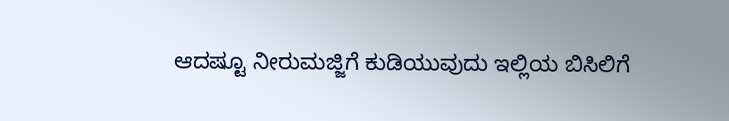ಆದಷ್ಟೂ ನೀರುಮಜ್ಜಿಗೆ ಕುಡಿಯುವುದು ಇಲ್ಲಿಯ ಬಿಸಿಲಿಗೆ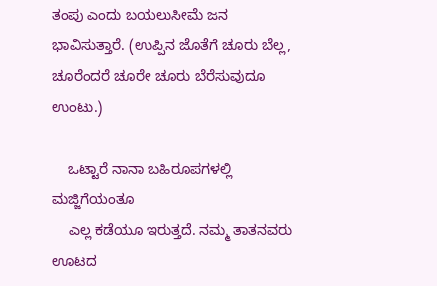ತಂಪು ಎಂದು ಬಯಲುಸೀಮೆ ಜನ ಭಾವಿಸುತ್ತಾರೆ. (ಉಪ್ಪಿನ ಜೊತೆಗೆ ಚೂರು ಬೆಲ್ಲ, ಚೂರೆಂದರೆ ಚೂರೇ ಚೂರು ಬೆರೆಸುವುದೂ ಉಂಟು.)

    ಒಟ್ಟಾರೆ ನಾನಾ ಬಹಿರೂಪಗಳಲ್ಲಿ ಮಜ್ಜಿಗೆಯಂತೂ
    ಎಲ್ಲ ಕಡೆಯೂ ಇರುತ್ತದೆ. ನಮ್ಮ ತಾತನವರು ಊಟದ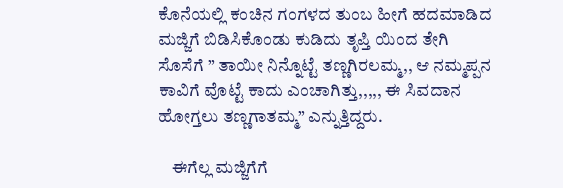ಕೊನೆಯಲ್ಲಿ ಕಂಚಿನ ಗಂಗಳದ ತುಂಬ ಹೀಗೆ ಹದಮಾಡಿದ ಮಜ್ಜಿಗೆ ಬಿಡಿಸಿಕೊಂಡು ಕುಡಿದು ತೃಪ್ತಿ ಯಿಂದ ತೇಗಿ ಸೊಸೆಗೆ ” ತಾಯೀ ನಿನ್ನೊಟ್ಟೆ ತಣ್ಣಗಿರಲಮ್ಮ,, ಆ ನಮ್ಮಪ್ಪನ ಕಾವಿಗೆ ವೊಟ್ಟೆ ಕಾದು ಎಂಚಾಗಿತ್ತು,,,,, ಈ ಸಿವದಾನ ಹೋಗ್ತಲು ತಣ್ಣಗಾತಮ್ಮ” ಎನ್ನುತ್ತಿದ್ದರು.

    ಈಗೆಲ್ಲ ಮಜ್ಜಿಗೆಗೆ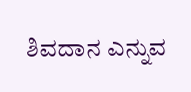ಶಿವದಾನ ಎನ್ನುವ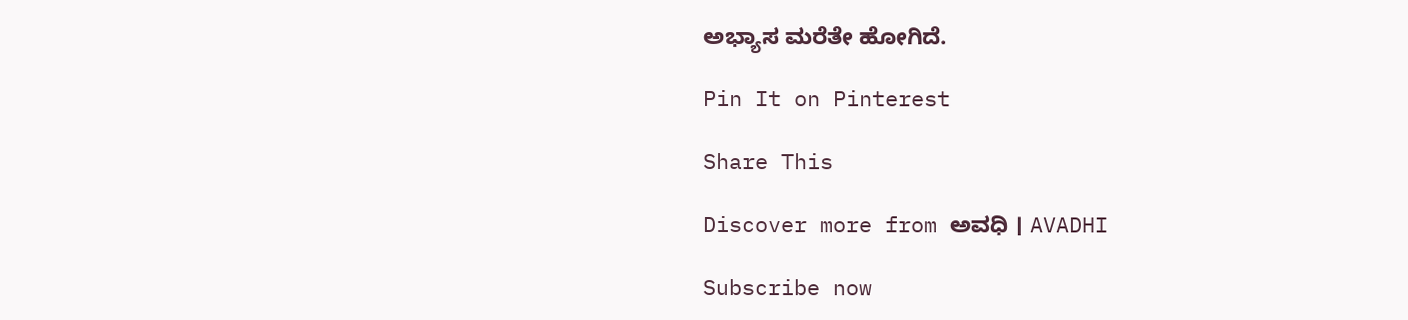ಅಭ್ಯಾಸ ಮರೆತೇ ಹೋಗಿದೆ.

Pin It on Pinterest

Share This

Discover more from ಅವಧಿ । AVADHI

Subscribe now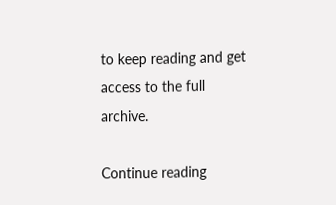to keep reading and get access to the full archive.

Continue reading